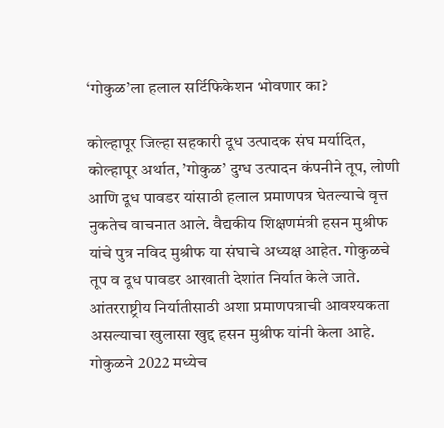‘गोकुळ’ला हलाल सर्टिफिकेशन भोवणार का?

कोल्हापूर जिल्हा सहकारी दूध उत्पादक संघ मर्यादित, कोल्हापूर अर्थात, ’गोकुळ’ दुग्ध उत्पादन कंपनीने तूप, लोणी आणि दूध पावडर यांसाठी हलाल प्रमाणपत्र घेतल्याचे वृत्त नुकतेच वाचनात आले. वैद्यकीय शिक्षणमंत्री हसन मुश्रीफ यांचे पुत्र नविद मुश्रीफ या संघाचे अध्यक्ष आहेत. गोकुळचे तूप व दूध पावडर आखाती देशांत निर्यात केले जाते. आंतरराष्ट्रीय निर्यातीसाठी अशा प्रमाणपत्राची आवश्यकता असल्याचा खुलासा खुद्द हसन मुश्रीफ यांनी केला आहे. गोकुळने 2022 मध्येच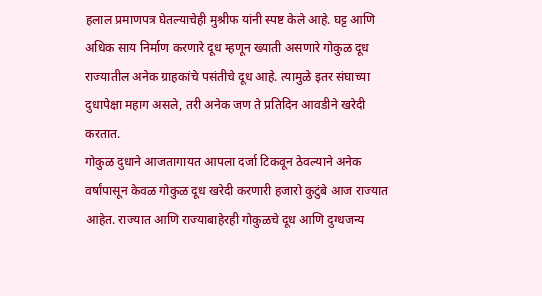हलाल प्रमाणपत्र घेतल्याचेही मुश्रीफ यांनी स्पष्ट केले आहे. घट्ट आणि अधिक साय निर्माण करणारे दूध म्हणून ख्याती असणारे गोकुळ दूध राज्यातील अनेक ग्राहकांचे पसंतीचे दूध आहे. त्यामुळे इतर संघाच्या दुधापेक्षा महाग असले, तरी अनेक जण ते प्रतिदिन आवडीने खरेदी करतात.
गोकुळ दुधाने आजतागायत आपला दर्जा टिकवून ठेवल्याने अनेक वर्षांपासून केवळ गोकुळ दूध खरेदी करणारी हजारो कुटुंबे आज राज्यात आहेत. राज्यात आणि राज्याबाहेरही गोकुळचे दूध आणि दुग्धजन्य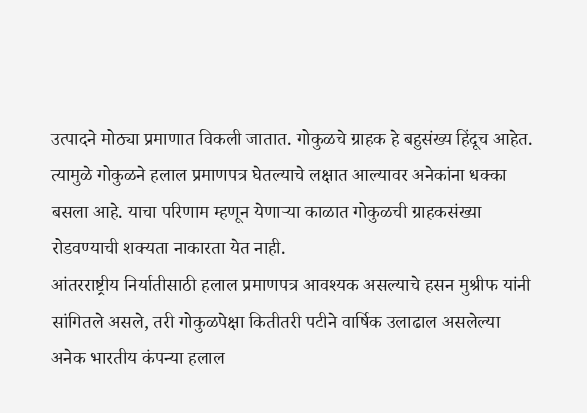उत्पादने मोठ्या प्रमाणात विकली जातात. गोकुळचे ग्राहक हे बहुसंख्य हिंदूच आहेत. त्यामुळे गोकुळने हलाल प्रमाणपत्र घेतल्याचे लक्षात आल्यावर अनेकांना धक्का बसला आहे. याचा परिणाम म्हणून येणार्‍या काळात गोकुळची ग्राहकसंख्या रोडवण्याची शक्यता नाकारता येत नाही.
आंतरराष्ट्रीय निर्यातीसाठी हलाल प्रमाणपत्र आवश्यक असल्याचे हसन मुश्रीफ यांनी सांगितले असले, तरी गोकुळपेक्षा कितीतरी पटीने वार्षिक उलाढाल असलेल्या अनेक भारतीय कंपन्या हलाल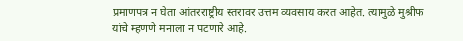प्रमाणपत्र न घेता आंतरराष्ट्रीय स्तरावर उत्तम व्यवसाय करत आहेत. त्यामुळे मुश्रीफ यांचे म्हणणे मनाला न पटणारे आहे.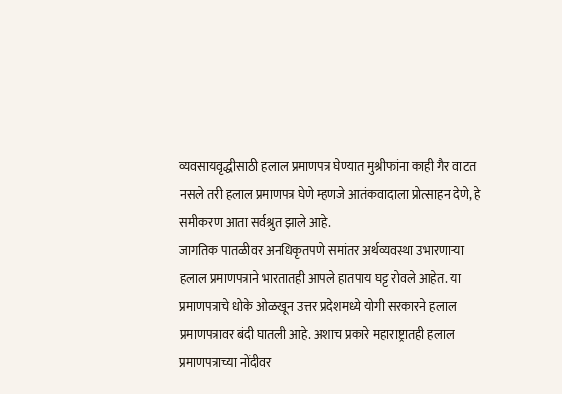व्यवसायवृद्धीसाठी हलाल प्रमाणपत्र घेण्यात मुश्रीफांना काही गैर वाटत नसले तरी हलाल प्रमाणपत्र घेणे म्हणजे आतंकवादाला प्रोत्साहन देणे, हे समीकरण आता सर्वश्रुत झाले आहे.
जागतिक पातळीवर अनधिकृतपणे समांतर अर्थव्यवस्था उभारणार्‍या हलाल प्रमाणपत्राने भारतातही आपले हातपाय घट्ट रोवले आहेत. या प्रमाणपत्राचे धोके ओळखून उत्तर प्रदेशमध्ये योगी सरकारने हलाल प्रमाणपत्रावर बंदी घातली आहे. अशाच प्रकारे महाराष्ट्रातही हलाल प्रमाणपत्राच्या नोंदीवर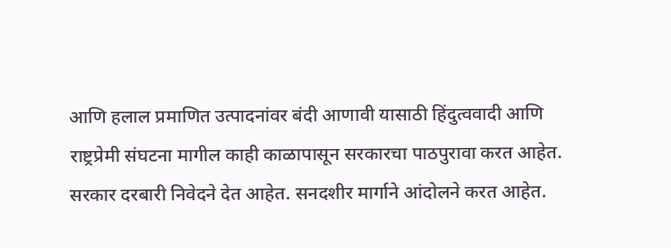आणि हलाल प्रमाणित उत्पादनांवर बंदी आणावी यासाठी हिंदुत्ववादी आणि राष्ट्रप्रेमी संघटना मागील काही काळापासून सरकारचा पाठपुरावा करत आहेत. सरकार दरबारी निवेदने देत आहेत. सनदशीर मार्गाने आंदोलने करत आहेत.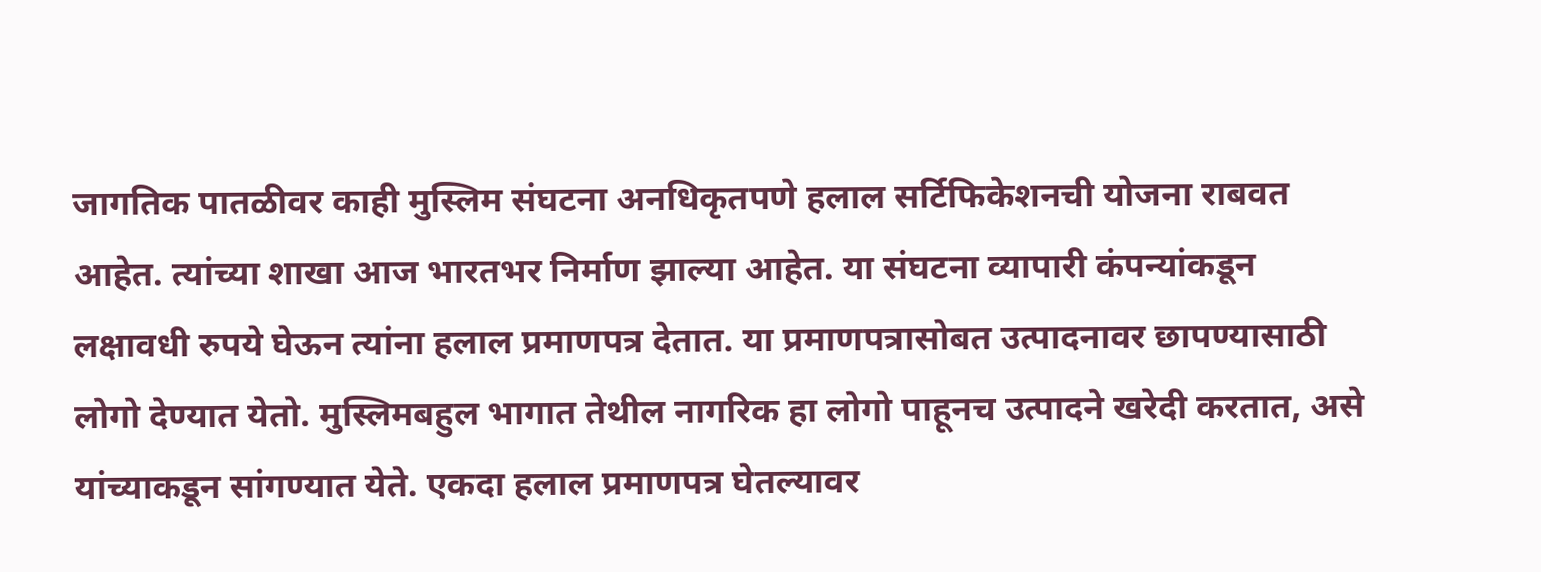जागतिक पातळीवर काही मुस्लिम संघटना अनधिकृतपणे हलाल सर्टिफिकेशनची योजना राबवत आहेत. त्यांच्या शाखा आज भारतभर निर्माण झाल्या आहेत. या संघटना व्यापारी कंपन्यांकडून लक्षावधी रुपये घेऊन त्यांना हलाल प्रमाणपत्र देतात. या प्रमाणपत्रासोबत उत्पादनावर छापण्यासाठी लोगो देण्यात येतो. मुस्लिमबहुल भागात तेथील नागरिक हा लोगो पाहूनच उत्पादने खरेदी करतात, असे यांच्याकडून सांगण्यात येते. एकदा हलाल प्रमाणपत्र घेतल्यावर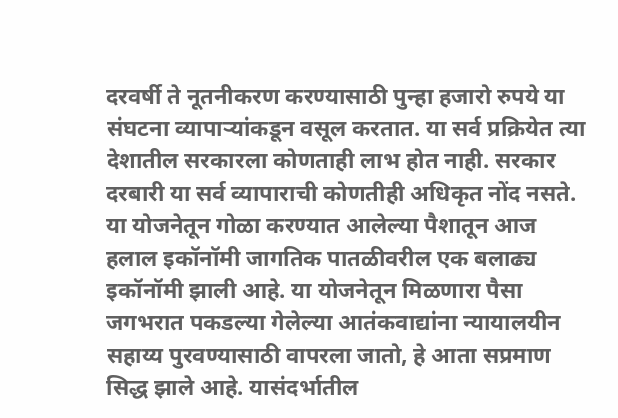दरवर्षी ते नूतनीकरण करण्यासाठी पुन्हा हजारो रुपये या संघटना व्यापार्‍यांकडून वसूल करतात. या सर्व प्रक्रियेत त्या देशातील सरकारला कोणताही लाभ होत नाही. सरकार दरबारी या सर्व व्यापाराची कोणतीही अधिकृत नोंद नसते. या योजनेतून गोळा करण्यात आलेल्या पैशातून आज हलाल इकॉनॉमी जागतिक पातळीवरील एक बलाढ्य इकॉनॉमी झाली आहे. या योजनेतून मिळणारा पैसा जगभरात पकडल्या गेलेल्या आतंकवाद्यांना न्यायालयीन सहाय्य पुरवण्यासाठी वापरला जातो, हे आता सप्रमाण सिद्ध झाले आहे. यासंदर्भातील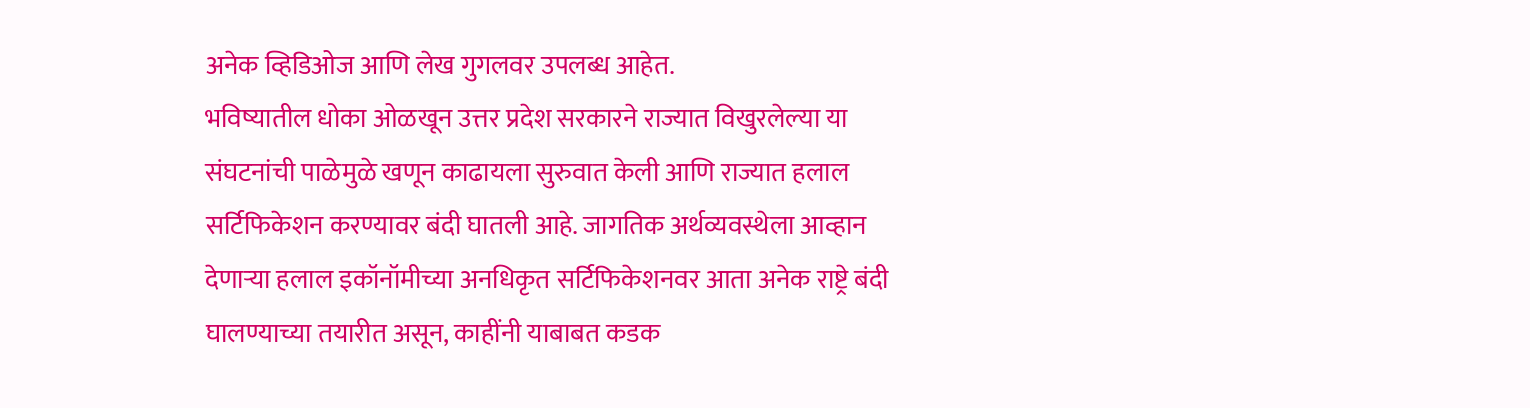अनेक व्हिडिओज आणि लेख गुगलवर उपलब्ध आहेत.
भविष्यातील धोका ओळखून उत्तर प्रदेश सरकारने राज्यात विखुरलेल्या या संघटनांची पाळेमुळे खणून काढायला सुरुवात केली आणि राज्यात हलाल सर्टिफिकेशन करण्यावर बंदी घातली आहे. जागतिक अर्थव्यवस्थेला आव्हान देणार्‍या हलाल इकॉनॉमीच्या अनधिकृत सर्टिफिकेशनवर आता अनेक राष्ट्रे बंदी घालण्याच्या तयारीत असून, काहींनी याबाबत कडक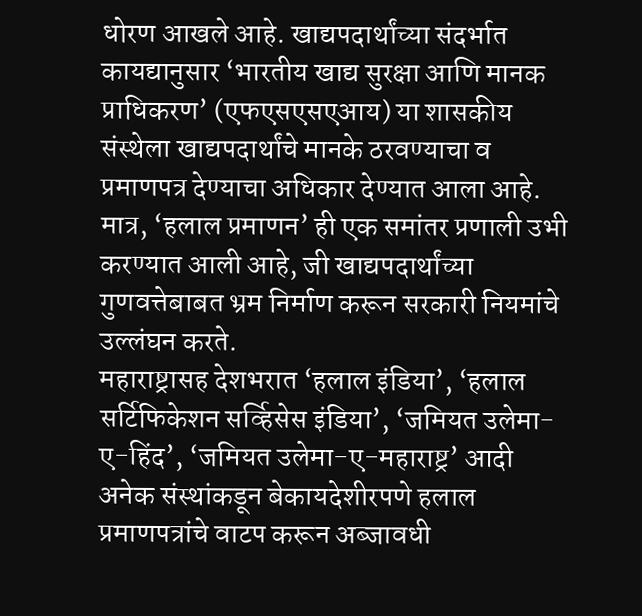धोरण आखले आहे. खाद्यपदार्थांच्या संदर्भात कायद्यानुसार ‘भारतीय खाद्य सुरक्षा आणि मानक प्राधिकरण’ (एफएसएसएआय) या शासकीय संस्थेला खाद्यपदार्थांचे मानके ठरवण्याचा व प्रमाणपत्र देण्याचा अधिकार देण्यात आला आहे. मात्र, ‘हलाल प्रमाणन’ ही एक समांतर प्रणाली उभी करण्यात आली आहे, जी खाद्यपदार्थांच्या गुणवत्तेबाबत भ्रम निर्माण करून सरकारी नियमांचे उल्लंघन करते.
महाराष्ट्रासह देशभरात ‘हलाल इंडिया’, ‘हलाल सर्टिफिकेशन सर्व्हिसेस इंडिया’, ‘जमियत उलेमा-ए-हिंद’, ‘जमियत उलेमा-ए-महाराष्ट्र’ आदी अनेक संस्थांकडून बेकायदेशीरपणे हलाल प्रमाणपत्रांचे वाटप करून अब्जावधी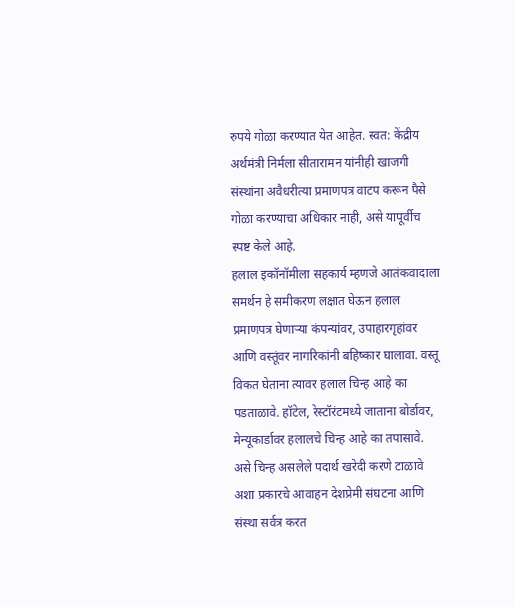रुपये गोळा करण्यात येत आहेत. स्वत: केंद्रीय अर्थमंत्री निर्मला सीतारामन यांनीही खाजगी संस्थांना अवैधरीत्या प्रमाणपत्र वाटप करून पैसे गोळा करण्याचा अधिकार नाही, असे यापूर्वीच स्पष्ट केले आहे.
हलाल इकॉनॉमीला सहकार्य म्हणजे आतंकवादाला समर्थन हे समीकरण लक्षात घेऊन हलाल प्रमाणपत्र घेणार्‍या कंपन्यांवर, उपाहारगृहांवर आणि वस्तूंवर नागरिकांनी बहिष्कार घालावा. वस्तू विकत घेताना त्यावर हलाल चिन्ह आहे का पडताळावे. हॉटेल, रेस्टॉरंटमध्ये जाताना बोर्डावर, मेन्यूकार्डावर हलालचे चिन्ह आहे का तपासावे. असे चिन्ह असलेले पदार्थ खरेदी करणे टाळावे अशा प्रकारचे आवाहन देशप्रेमी संघटना आणि संस्था सर्वत्र करत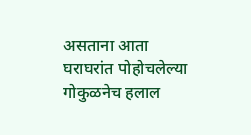असताना आता घराघरांत पोहोचलेल्या गोकुळनेच हलाल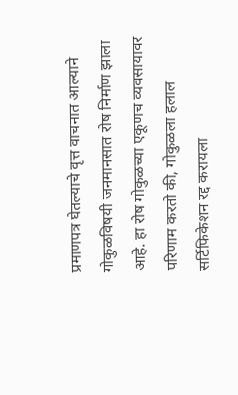प्रमाणपत्र घेतल्याचे वृत्त वाचनात आल्याने गोकुळविषयी जनमानसात रोष निर्माण झाला आहे. हा रोष गोकुळच्या एकूणच व्यवसायावर परिणाम करतो की, गोकुळला हलाल सर्टिफिकेशन रद्द करायला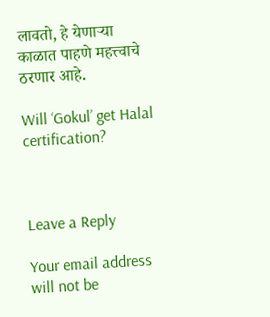लावतो, हे येणार्‍या काळात पाहणे महत्त्वाचे ठरणार आहे.

Will ‘Gokul’ get Halal certification?



Leave a Reply

Your email address will not be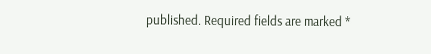published. Required fields are marked *